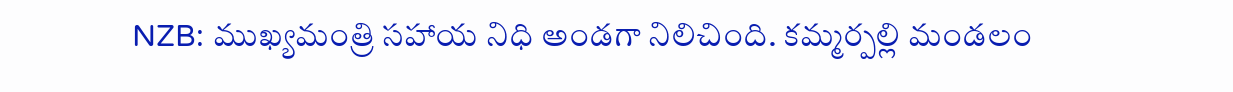NZB: ముఖ్యమంత్రి సహాయ నిధి అండగా నిలిచింది. కమ్మర్పల్లి మండలం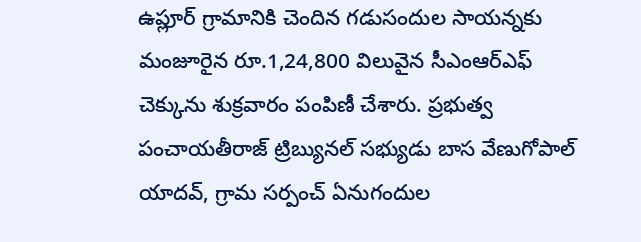ఉప్లూర్ గ్రామానికి చెందిన గడుసందుల సాయన్నకు మంజూరైన రూ.1,24,800 విలువైన సీఎంఆర్ఎఫ్ చెక్కును శుక్రవారం పంపిణీ చేశారు. ప్రభుత్వ పంచాయతీరాజ్ ట్రిబ్యునల్ సభ్యుడు బాస వేణుగోపాల్ యాదవ్, గ్రామ సర్పంచ్ ఏనుగందుల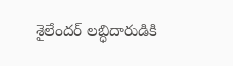శైలేందర్ లబ్ధిదారుడికి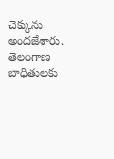చెక్కును అందజేశారు.
తెలంగాణ
బాధితులకు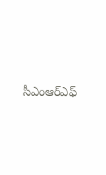సీఎంఆర్ఎఫ్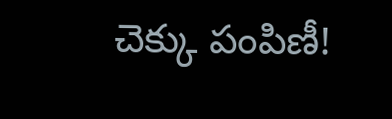చెక్కు పంపిణీ!